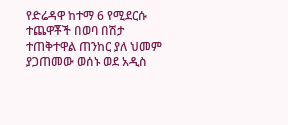የድሬዳዋ ከተማ 6 የሚደርሱ ተጨዋቾች በወባ በሽታ
ተጠቅተዋል ጠንከር ያለ ህመም ያጋጠመው ወሰኑ ወደ አዲስ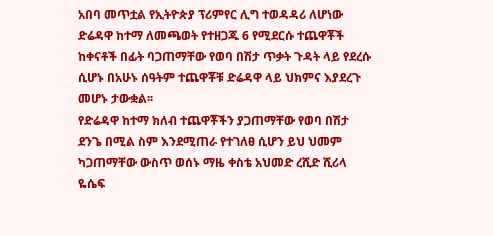አበባ መጥቷል የኢትዮጵያ ፕሪምየር ሊግ ተወዳዳሪ ለሆነው ድሬዳዋ ከተማ ለመጫወት የተዘጋጁ 6 የሚደርሱ ተጨዋቾች ከቀናቶች በፊት ባጋጠማቸው የወባ በሽታ ጥቃት ጉዳት ላይ የደረሱ ሲሆኑ በአሁኑ ሰዓትም ተጨዋቾቹ ድሬዳዋ ላይ ህክምና እያደረጉ
መሆኑ ታውቋል፡፡
የድሬዳዋ ከተማ ክለብ ተጨዋቾችን ያጋጠማቸው የወባ በሽታ ደንጌ በሚል ስም እንደሚጠራ የተገለፀ ሲሆን ይህ ህመም ካጋጠማቸው ውስጥ ወሰኑ ማዜ ቀስቴ አህመድ ረሺድ ሺሪላ ዬሴፍ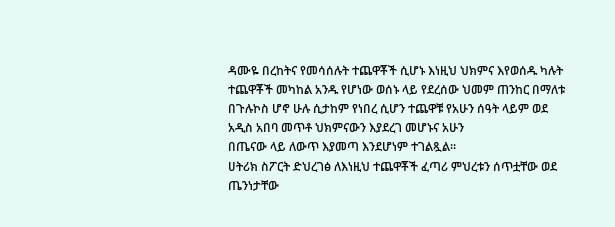ዳሙዬ በረከትና የመሳሰሉት ተጨዋቾች ሲሆኑ እነዚህ ህክምና እየወሰዱ ካሉት ተጨዋቾች መካከል አንዱ የሆነው ወሰኑ ላይ የደረሰው ህመም ጠንከር በማለቱ በጉሉኮስ ሆኖ ሁሉ ሲታከም የነበረ ሲሆን ተጨዋቹ የአሁን ሰዓት ላይም ወደ
አዲስ አበባ መጥቶ ህክምናውን እያደረገ መሆኑና አሁን
በጤናው ላይ ለውጥ እያመጣ እንደሆነም ተገልጿል፡፡
ሀትሪክ ስፖርት ድህረገፅ ለእነዚህ ተጨዋቾች ፈጣሪ ምህረቱን ሰጥቷቸው ወደ ጤንነታቸው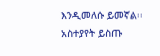እንዲመለሱ ይመኛል፡፡
አስተያየት ይስጡ